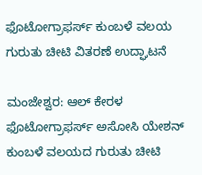ಫೊಟೋಗ್ರಾಫರ್ಸ್ ಕುಂಬಳೆ ವಲಯ ಗುರುತು ಚೀಟಿ ವಿತರಣೆ ಉದ್ಘಾಟನೆ

ಮಂಜೇಶ್ವರ: ಆಲ್ ಕೇರಳ ಫೊಟೋಗ್ರಾಫರ್ಸ್ ಅಸೋಸಿ ಯೇಶನ್ ಕುಂಬಳೆ ವಲಯದ ಗುರುತು ಚೀಟಿ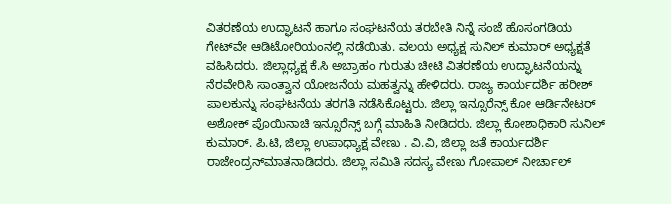ವಿತರಣೆಯ ಉದ್ಘಾಟನೆ ಹಾಗೂ ಸಂಘಟನೆಯ ತರಬೇತಿ ನಿನ್ನೆ ಸಂಜೆ ಹೊಸಂಗಡಿಯ ಗೇಟ್‌ವೇ ಆಡಿಟೋರಿಯಂನಲ್ಲಿ ನಡೆಯಿತು. ವಲಯ ಅಧ್ಯಕ್ಷ ಸುನಿಲ್ ಕುಮಾರ್ ಅಧ್ಯಕ್ಷತೆ ವಹಿಸಿದರು. ಜಿಲ್ಲಾಧ್ಯಕ್ಷ ಕೆ.ಸಿ ಅಬ್ರಾಹಂ ಗುರುತು ಚೀಟಿ ವಿತರಣೆಯ ಉದ್ಘಾಟನೆಯನ್ನು ನೆರವೇರಿಸಿ ಸಾಂತ್ವಾನ ಯೋಜನೆಯ ಮಹತ್ವನ್ನು ಹೇಳಿದರು. ರಾಜ್ಯ ಕಾರ್ಯದರ್ಶಿ ಹರೀಶ್ ಪಾಲಕುನ್ನು ಸಂಘಟನೆಯ ತರಗತಿ ನಡೆಸಿಕೊಟ್ಟರು. ಜಿಲ್ಲಾ ಇನ್ಸೂರೆನ್ಸ್ ಕೋ ಆರ್ಡಿನೇಟರ್ ಅಶೋಕ್ ಪೊಯಿನಾಚಿ ಇನ್ಸೂರೆನ್ಸ್ ಬಗ್ಗೆ ಮಾಹಿತಿ ನೀಡಿದರು. ಜಿಲ್ಲಾ ಕೋಶಾಧಿಕಾರಿ ಸುನಿಲ್ ಕುಮಾರ್. ಪಿ.ಟಿ, ಜಿಲ್ಲಾ ಉಪಾಧ್ಯಾಕ್ಷ ವೇಣು . ವಿ.ವಿ, ಜಿಲ್ಲಾ ಜತೆ ಕಾರ್ಯದರ್ಶಿ ರಾಜೇಂದ್ರನ್‌ಮಾತನಾಡಿದರು. ಜಿಲ್ಲಾ ಸಮಿತಿ ಸದಸ್ಯ ವೇಣು ಗೋಪಾಲ್ ನೀರ್ಚಾಲ್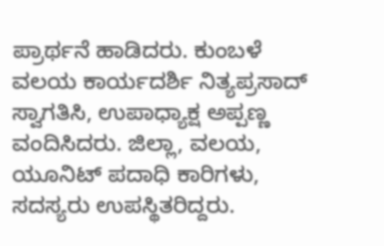ಪ್ರಾರ್ಥನೆ ಹಾಡಿದರು. ಕುಂಬಳೆ ವಲಯ ಕಾರ್ಯದರ್ಶಿ ನಿತ್ಯಪ್ರಸಾದ್ ಸ್ವಾಗತಿಸಿ, ಉಪಾಧ್ಯಾಕ್ಷ ಅಪ್ಪಣ್ಣ ವಂದಿಸಿದರು. ಜಿಲ್ಲಾ, ವಲಯ, ಯೂನಿಟ್ ಪದಾಧಿ ಕಾರಿಗಳು, ಸದಸ್ಯರು ಉಪಸ್ಥಿತರಿದ್ದರು.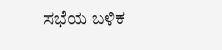ಸಭೆಯ ಬಳಿಕ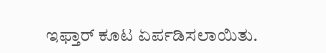ಇಫ್ತಾರ್ ಕೂಟ ಏರ್ಪಡಿಸಲಾಯಿತು.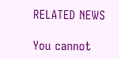RELATED NEWS

You cannot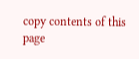copy contents of this page